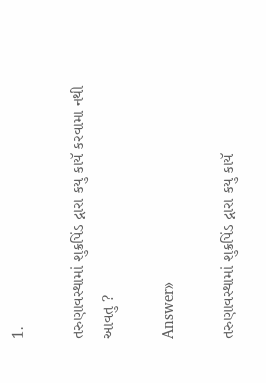1.

તરુણાવસ્થામાં શુક્રપિંડ દ્નારા કયુ કાયૅ કરવામા નથી આવતુ ?

Answer»

તરુણાવસ્થામાં શુક્રપિંડ દ્નારા કયુ કાયૅ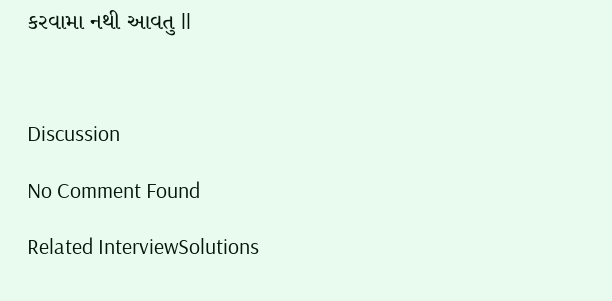કરવામા નથી આવતુ ll



Discussion

No Comment Found

Related InterviewSolutions